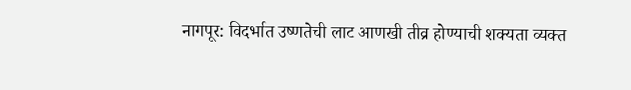नागपूर: विदर्भात उष्णतेची लाट आणखी तीव्र होण्याची शक्यता व्यक्त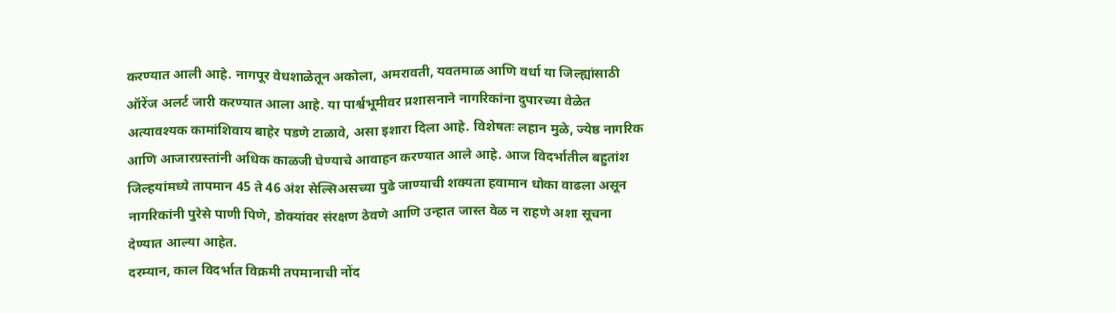करण्यात आली आहे. नागपूर वेधशाळेतून अकोला, अमरावती, यवतमाळ आणि वर्धा या जिल्ह्यांसाठी ऑरेंज अलर्ट जारी करण्यात आला आहे. या पार्श्वभूमीवर प्रशासनाने नागरिकांना दुपारच्या वेळेत अत्यावश्यक कामांशिवाय बाहेर पडणे टाळावे, असा इशारा दिला आहे. विशेषतः लहान मुळे, ज्येष्ठ नागरिक आणि आजारग्रस्तांनी अधिक काळजी घेण्याचे आवाहन करण्यात आले आहे. आज विदर्भातील बहुतांश जिल्हयांमध्ये तापमान 45 ते 46 अंश सेल्सिअसच्या पुढे जाण्याची शक्यता हवामान धोका वाढला असून नागरिकांनी पुरेसे पाणी पिणे, डोक्यांवर संरक्षण ठेवणे आणि उन्हात जास्त वेळ न राहणे अशा सूचना देण्यात आल्या आहेत.
दरम्यान, काल विदर्भात विक्रमी तपमानाची नोंद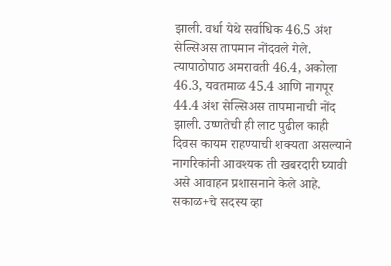झाली. वर्धा येथे सर्वाधिक 46.5 अंश सेल्सिअस तापमान नोंदवले गेले. त्यापाठोपाठ अमरावती 46.4, अकोला 46.3, यवतमाळ 45.4 आणि नागपूर 44.4 अंश सेल्सिअस तापमानाची नोंद झाली. उष्णतेची ही लाट पुढील काही दिवस कायम राहण्याची शक्यता असल्याने नागरिकांनी आवश्यक ती खबरदारी घ्यावी असे आवाहन प्रशासनाने केले आहे.
सकाळ+चे सदस्य व्हा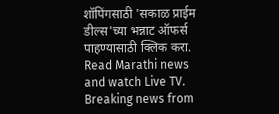शॉपिंगसाठी 'सकाळ प्राईम डील्स'च्या भन्नाट ऑफर्स पाहण्यासाठी क्लिक करा.
Read Marathi news and watch Live TV. Breaking news from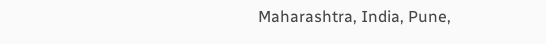Maharashtra, India, Pune,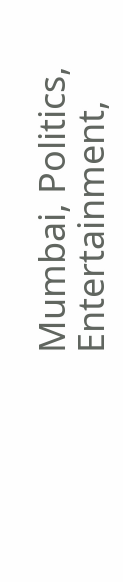Mumbai, Politics, Entertainment,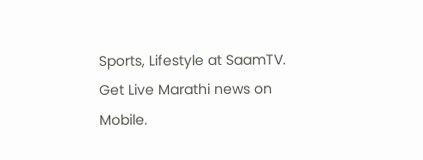Sports, Lifestyle at SaamTV. Get Live Marathi news on Mobile.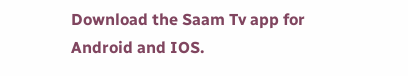Download the Saam Tv app for Android and IOS.